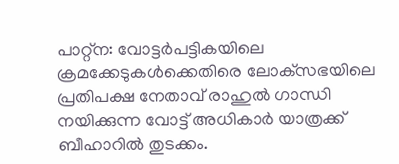പാറ്റ്‌ന: വോട്ടര്‍പട്ടികയിലെ ക്രമക്കേടുകള്‍ക്കെതിരെ ലോക്‌സഭയിലെ പ്രതിപക്ഷ നേതാവ് രാഹുല്‍ ഗാന്ധി നയിക്കുന്ന വോട്ട് അധികാര്‍ യാത്രക്ക് ബീഹാറില്‍ തുടക്കം.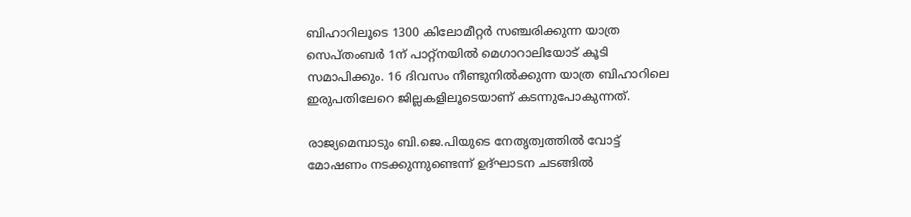ബിഹാറിലൂടെ 1300 കിലോമീറ്റര്‍ സഞ്ചരിക്കുന്ന യാത്ര സെപ്തംബര്‍ 1ന് പാറ്റ്‌നയില്‍ മെഗാറാലിയോട് കൂടി സമാപിക്കും. 16 ദിവസം നീണ്ടുനില്‍ക്കുന്ന യാത്ര ബിഹാറിലെ ഇരുപതിലേറെ ജില്ലകളിലൂടെയാണ് കടന്നുപോകുന്നത്.

രാജ്യമെമ്പാടും ബി.ജെ.പിയുടെ നേതൃത്വത്തില്‍ വോട്ട് മോഷണം നടക്കുന്നുണ്ടെന്ന് ഉദ്ഘാടന ചടങ്ങില്‍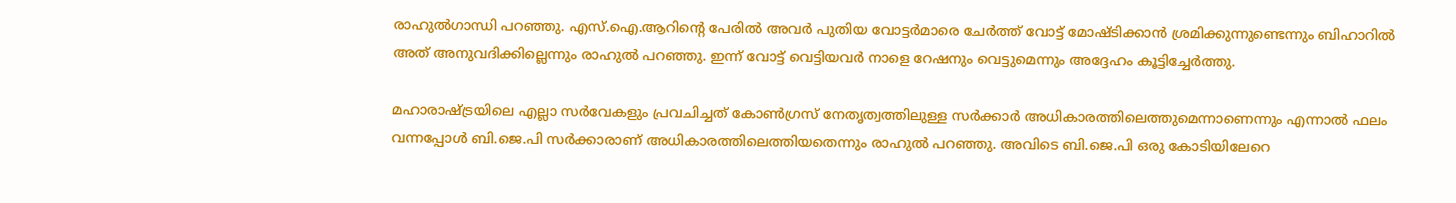രാഹുല്‍ഗാന്ധി പറഞ്ഞു. എസ്.ഐ.ആറിന്റെ പേരില്‍ അവര്‍ പുതിയ വോട്ടര്‍മാരെ ചേര്‍ത്ത് വോട്ട് മോഷ്ടിക്കാന്‍ ശ്രമിക്കുന്നുണ്ടെന്നും ബിഹാറില്‍ അത് അനുവദിക്കില്ലെന്നും രാഹുല്‍ പറഞ്ഞു. ഇന്ന് വോട്ട് വെട്ടിയവര്‍ നാളെ റേഷനും വെട്ടുമെന്നും അദ്ദേഹം കൂട്ടിച്ചേര്‍ത്തു.

മഹാരാഷ്ട്രയിലെ എല്ലാ സര്‍വേകളും പ്രവചിച്ചത് കോണ്‍ഗ്രസ് നേതൃത്വത്തിലുള്ള സര്‍ക്കാര്‍ അധികാരത്തിലെത്തുമെന്നാണെന്നും എന്നാല്‍ ഫലം വന്നപ്പോള്‍ ബി.ജെ.പി സര്‍ക്കാരാണ് അധികാരത്തിലെത്തിയതെന്നും രാഹുല്‍ പറഞ്ഞു. അവിടെ ബി.ജെ.പി ഒരു കോടിയിലേറെ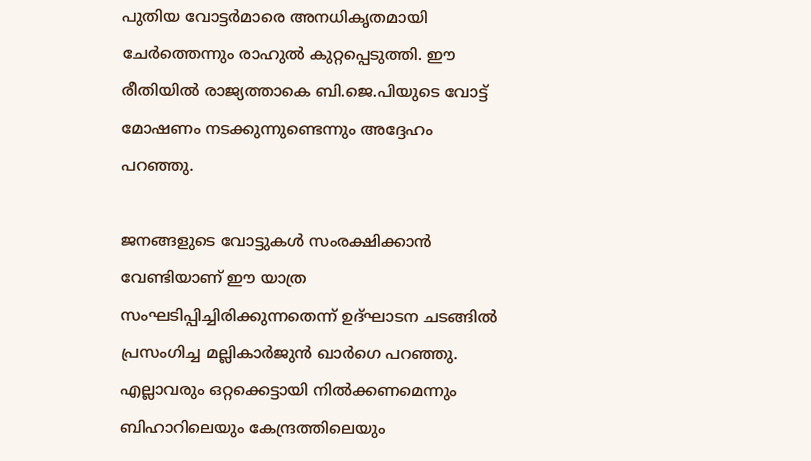പുതിയ വോട്ടര്‍മാരെ അനധികൃതമായി ചേര്‍ത്തെന്നും രാഹുല്‍ കുറ്റപ്പെടുത്തി. ഈ രീതിയില്‍ രാജ്യത്താകെ ബി.ജെ.പിയുടെ വോട്ട് മോഷണം നടക്കുന്നുണ്ടെന്നും അദ്ദേഹം പറഞ്ഞു.

ജനങ്ങളുടെ വോട്ടുകള്‍ സംരക്ഷിക്കാന്‍ വേണ്ടിയാണ് ഈ യാത്ര സംഘടിപ്പിച്ചിരിക്കുന്നതെന്ന് ഉദ്ഘാടന ചടങ്ങില്‍ പ്രസംഗിച്ച മല്ലികാര്‍ജുന്‍ ഖാര്‍ഗെ പറഞ്ഞു. എല്ലാവരും ഒറ്റക്കെട്ടായി നില്‍ക്കണമെന്നും ബിഹാറിലെയും കേന്ദ്രത്തിലെയും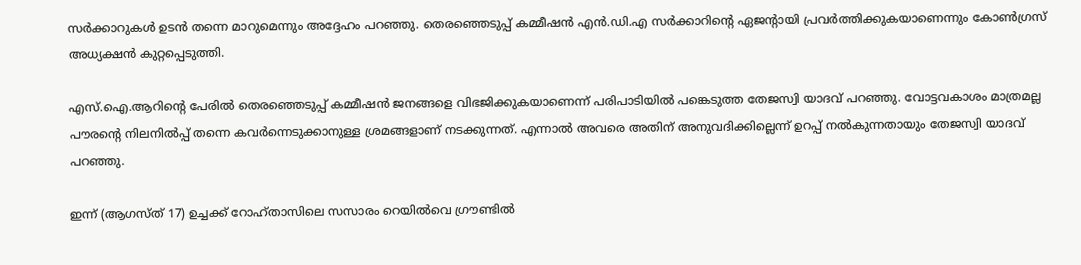സര്‍ക്കാറുകള്‍ ഉടന്‍ തന്നെ മാറുമെന്നും അദ്ദേഹം പറഞ്ഞു. തെരഞ്ഞെടുപ്പ് കമ്മീഷന്‍ എന്‍.ഡി.എ സര്‍ക്കാറിന്റെ ഏജന്റായി പ്രവര്‍ത്തിക്കുകയാണെന്നും കോണ്‍ഗ്രസ് അധ്യക്ഷന്‍ കുറ്റപ്പെടുത്തി.

എസ്.ഐ.ആറിന്റെ പേരില്‍ തെരഞ്ഞെടുപ്പ് കമ്മീഷന്‍ ജനങ്ങളെ വിഭജിക്കുകയാണെന്ന് പരിപാടിയില്‍ പങ്കെടുത്ത തേജസ്വി യാദവ് പറഞ്ഞു. വോട്ടവകാശം മാത്രമല്ല പൗരന്റെ നിലനില്‍പ്പ് തന്നെ കവര്‍ന്നെടുക്കാനുള്ള ശ്രമങ്ങളാണ് നടക്കുന്നത്. എന്നാല്‍ അവരെ അതിന് അനുവദിക്കില്ലെന്ന് ഉറപ്പ് നല്‍കുന്നതായും തേജസ്വി യാദവ് പറഞ്ഞു.

ഇന്ന് (ആഗസ്ത് 17) ഉച്ചക്ക് റോഹ്താസിലെ സസാരം റെയില്‍വെ ഗ്രൗണ്ടില്‍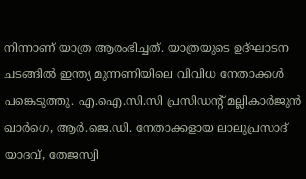നിന്നാണ് യാത്ര ആരംഭിച്ചത്. യാത്രയുടെ ഉദ്ഘാടന ചടങ്ങില്‍ ഇന്ത്യ മുന്നണിയിലെ വിവിധ നേതാക്കള്‍ പങ്കെടുത്തു. എ.ഐ.സി.സി പ്രസിഡന്റ് മല്ലികാര്‍ജുന്‍ ഖാര്‍ഗെ, ആര്‍.ജെ.ഡി. നേതാക്കളായ ലാലുപ്രസാദ് യാദവ്, തേജസ്വി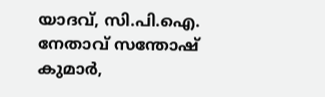യാദവ്, സി.പി.ഐ. നേതാവ് സന്തോഷ് കുമാര്‍,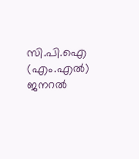സി.പി.ഐ (എം.എല്‍) ജനറല്‍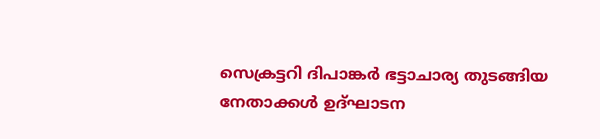സെക്രട്ടറി ദിപാങ്കര്‍ ഭട്ടാചാര്യ തുടങ്ങിയ നേതാക്കള്‍ ഉദ്ഘാടന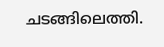ചടങ്ങിലെത്തി.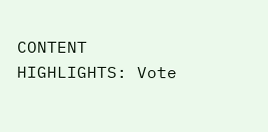CONTENT HIGHLIGHTS: Vote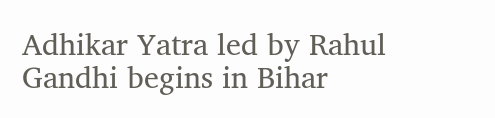Adhikar Yatra led by Rahul Gandhi begins in Bihar